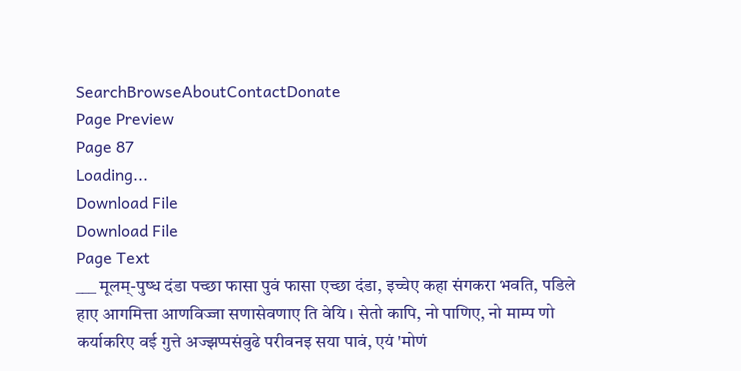SearchBrowseAboutContactDonate
Page Preview
Page 87
Loading...
Download File
Download File
Page Text
___ मूलम्-पुष्ध दंडा पच्छा फासा पुवं फासा एच्छा दंडा, इच्चेए कहा संगकरा भवति, पडिले हाए आगमित्ता आणविज्जा सणासेवणाए ति वेयि । सेतो कापि, नो पाणिए, नो माम्प णो कर्याकरिए वई गुत्ते अज्झप्पसंवुढे परीवनइ सया पावं, एयं 'मोणं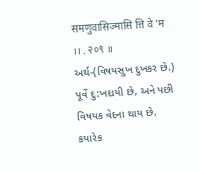समणुवासिज्मासि त्ति वे 'म ।। . २०९ ॥ અર્થ-(વિષયસુખ દુખકર છે.) પૂર્વે દુ:ખદાયી છે, અને પછી વિષયક વેદના થાય છે. કયારેક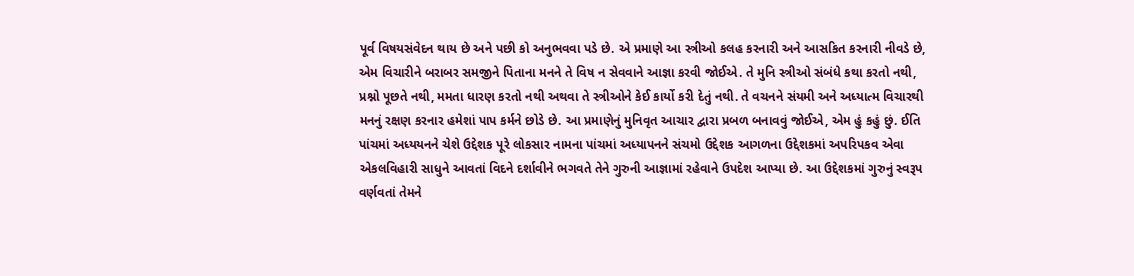પૂર્વ વિષયસંવેદન થાય છે અને પછી કો અનુભવવા પડે છે. એ પ્રમાણે આ સ્ત્રીઓ કલહ કરનારી અને આસકિત કરનારી નીવડે છે, એમ વિચારીને બરાબર સમજીને પિતાના મનને તે વિષ ન સેવવાને આજ્ઞા કરવી જોઈએ. તે મુનિ સ્ત્રીઓ સંબંધે કથા કરતો નથી, પ્રશ્નો પૂછતે નથી, મમતા ધારણ કરતો નથી અથવા તે સ્ત્રીઓને કેઈ કાર્યો કરી દેતું નથી. તે વચનને સંયમી અને અધ્યાત્મ વિચારથી મનનું રક્ષણ કરનાર હમેશાં પાપ કર્મને છોડે છે. આ પ્રમાણેનું મુનિવૃત આચાર દ્વારા પ્રબળ બનાવવું જોઈએ, એમ હું કહું છું. ઈતિ પાંચમાં અધ્યયનને ચેશે ઉદ્દેશક પૂરે લોકસાર નામના પાંચમાં અધ્યાપનને સંચમો ઉદ્દેશક આગળના ઉદ્દેશકમાં અપરિપકવ એવા એકલવિહારી સાધુને આવતાં વિદને દર્શાવીને ભગવતે તેને ગુરુની આજ્ઞામાં રહેવાને ઉપદેશ આપ્યા છે. આ ઉદ્દેશકમાં ગુરુનું સ્વરૂપ વર્ણવતાં તેમને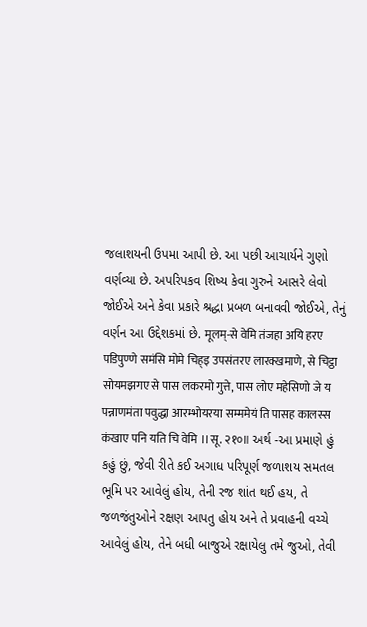જલાશયની ઉપમા આપી છે. આ પછી આચાર્યને ગુણો વર્ણવ્યા છે. અપરિપકવ શિષ્ય કેવા ગુરુને આસરે લેવો જોઈએ અને કેવા પ્રકારે શ્રદ્ધા પ્રબળ બનાવવી જોઈએ, તેનું વર્ણન આ ઉદ્દેશકમાં છે. मूलम्-से वेमि तंजहा अयि हरए पडिपुण्णे समंसि मोमे चिह्इ उपसंतरए लारक्खमाणे, से चिट्ठा सोयमझगए से पास लकरमो गुत्ते, पास लोए महेसिणो जे य पन्नाणमंता पवुद्धा आरम्भोयरया सम्ममेयं ति पासह कालस्स कंखाए पनि यति चि वेमि ।।सू. २१०॥ અર્થ -આ પ્રમાણે હું કહું છું, જેવી રીતે કઈ અગાધ પરિપૂર્ણ જળાશય સમતલ ભૂમિ પર આવેલું હોય, તેની રજ શાંત થઈ હય, તે જળજંતુઓને રક્ષણ આપતુ હોય અને તે પ્રવાહની વચ્ચે આવેલું હોય, તેને બધી બાજુએ રક્ષાયેલુ તમે જુઓ, તેવી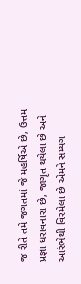જ રીતે તમે જગતમાં જે મહર્ષિએ છે, ઉત્તમ પ્રજ્ઞા ધરાવનારા છે, જાગૃત થયેલા છે અને આરંભેથી વિરમેલા છે એમને સમ્યગ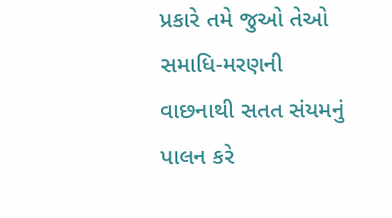પ્રકારે તમે જુઓ તેઓ સમાધિ-મરણની વાછનાથી સતત સંયમનું પાલન કરે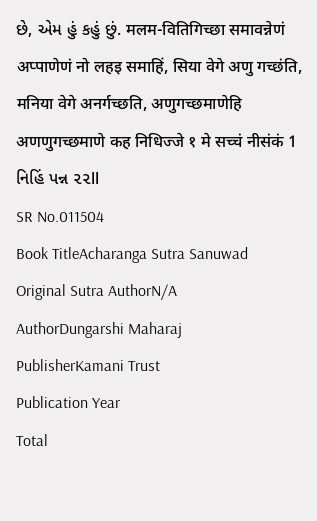છે, એમ હું કહું છું. मलम-वितिगिच्छा समावन्नेणं अप्पाणेणं नो लहइ समाहिं, सिया वेगे अणु गच्छंति, मनिया वेगे अनर्गच्छति, अणुगच्छमाणेहि अणणुगच्छमाणे कह निधिज्जे १ मे सच्चं नीसंकं 1 નિહિં પન્ન ૨૨ll
SR No.011504
Book TitleAcharanga Sutra Sanuwad
Original Sutra AuthorN/A
AuthorDungarshi Maharaj
PublisherKamani Trust
Publication Year
Total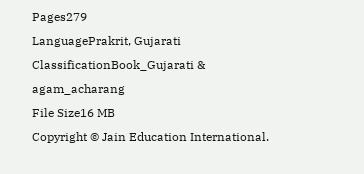Pages279
LanguagePrakrit, Gujarati
ClassificationBook_Gujarati & agam_acharang
File Size16 MB
Copyright © Jain Education International.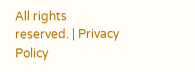All rights reserved. | Privacy Policy